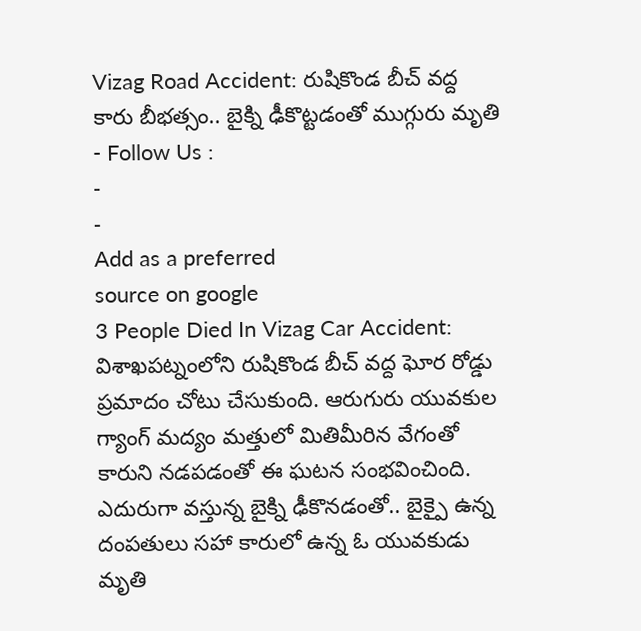Vizag Road Accident: రుషికొండ బీచ్ వద్ద కారు బీభత్సం.. బైక్ని ఢీకొట్టడంతో ముగ్గురు మృతి
- Follow Us :
-
-
Add as a preferred
source on google
3 People Died In Vizag Car Accident: విశాఖపట్నంలోని రుషికొండ బీచ్ వద్ద ఘోర రోడ్డు ప్రమాదం చోటు చేసుకుంది. ఆరుగురు యువకుల గ్యాంగ్ మద్యం మత్తులో మితిమీరిన వేగంతో కారుని నడపడంతో ఈ ఘటన సంభవించింది. ఎదురుగా వస్తున్న బైక్ని ఢీకొనడంతో.. బైక్పై ఉన్న దంపతులు సహా కారులో ఉన్న ఓ యువకుడు మృతి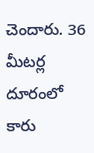చెందారు. 36 మీటర్ల దూరంలో కారు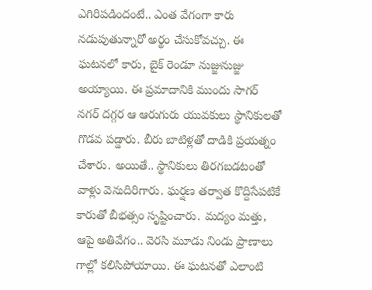ఎగిరిపడిందంటే.. ఎంత వేగంగా కారు నడుపుతున్నారో అర్థం చేసుకోవచ్చు. ఈ ఘటనలో కారు, బైక్ రెండూ నుజ్జునుజ్జు అయ్యాయి. ఈ ప్రమాదానికి ముందు సాగర్ నగర్ దగ్గర ఆ ఆరుగురు యువకులు స్థానికులతో గొడవ పడ్డారు. బీరు బాటిళ్లతో దాడికి ప్రయత్నం చేశారు. అయితే.. స్థానికులు తిరగబడటంతో వాళ్లు వెనుదిరిగారు. ఘర్షణ తర్వాత కొద్దిసేపటికే కారుతో బీభత్సం సృష్టించారు. మద్యం మత్తు, ఆపై అతివేగం.. వెరసి మూడు నిండు ప్రాణాలు గాల్లో కలిసిపోయాయి. ఈ ఘటనతో ఎలాంటి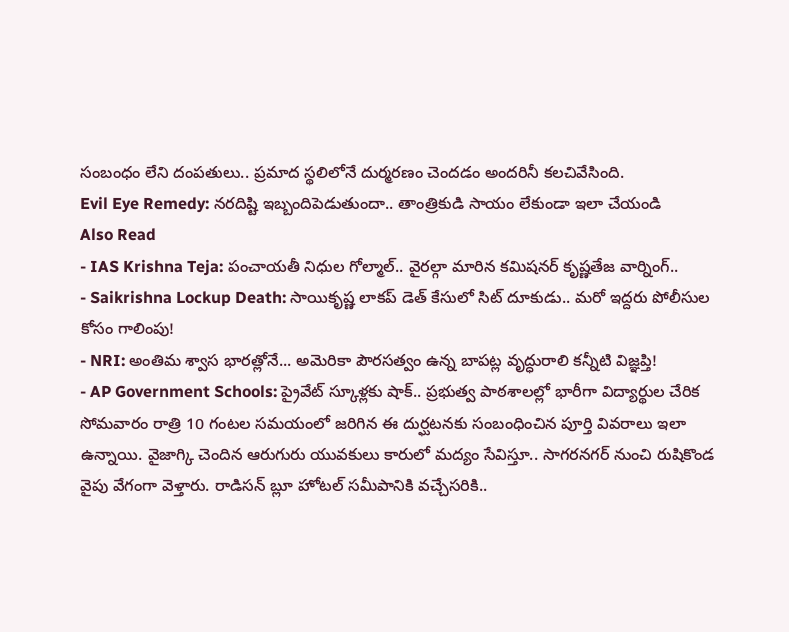సంబంధం లేని దంపతులు.. ప్రమాద స్థలిలోనే దుర్మరణం చెందడం అందరినీ కలచివేసింది.
Evil Eye Remedy: నరదిష్టి ఇబ్బందిపెడుతుందా.. తాంత్రికుడి సాయం లేకుండా ఇలా చేయండి
Also Read
- IAS Krishna Teja: పంచాయతీ నిధుల గోల్మాల్.. వైరల్గా మారిన కమిషనర్ కృష్ణతేజ వార్నింగ్..
- Saikrishna Lockup Death: సాయికృష్ణ లాకప్ డెత్ కేసులో సిట్ దూకుడు.. మరో ఇద్దరు పోలీసుల కోసం గాలింపు!
- NRI: అంతిమ శ్వాస భారత్లోనే... అమెరికా పౌరసత్వం ఉన్న బాపట్ల వృద్ధురాలి కన్నీటి విజ్ఞప్తి!
- AP Government Schools: ప్రైవేట్ స్కూళ్లకు షాక్.. ప్రభుత్వ పాఠశాలల్లో భారీగా విద్యార్థుల చేరిక
సోమవారం రాత్రి 10 గంటల సమయంలో జరిగిన ఈ దుర్ఘటనకు సంబంధించిన పూర్తి వివరాలు ఇలా ఉన్నాయి. వైజాగ్కి చెందిన ఆరుగురు యువకులు కారులో మద్యం సేవిస్తూ.. సాగరనగర్ నుంచి రుషికొండ వైపు వేగంగా వెళ్తారు. రాడిసన్ బ్లూ హోటల్ సమీపానికి వచ్చేసరికి..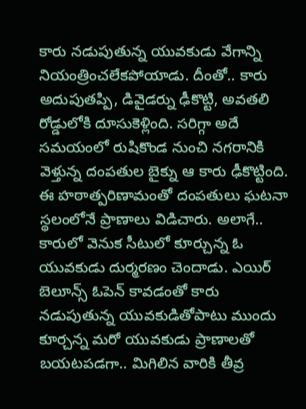కారు నడుపుతున్న యువకుడు వేగాన్ని నియంత్రించలేకపోయాడు. దీంతో.. కారు అదుపుతప్పి, డివైడర్ను ఢీకొట్టి, అవతలి రోడ్డులోకి దూసుకెళ్లింది. సరిగ్గా అదే సమయంలో రుషికొండ నుంచి నగరానికి వెళ్తున్న దంపతుల బైక్ను ఆ కారు ఢీకొట్టింది. ఈ హఠాత్పరిణామంతో దంపతులు ఘటనా స్థలంలోనే ప్రాణాలు విడిచారు. అలాగే.. కారులో వెనుక సీటులో కూర్చున్న ఓ యువకుడు దుర్మరణం చెందాడు. ఎయిర్ బెలూన్స్ ఓపెన్ కావడంతో కారు నడుపుతున్న యువకుడితోపాటు ముందు కూర్చన్న మరో యువకుడు ప్రాణాలతో బయటపడగా.. మిగిలిన వారికి తీవ్ర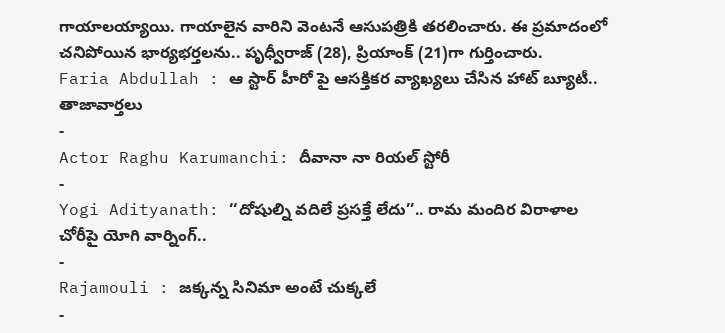గాయాలయ్యాయి. గాయాలైన వారిని వెంటనే ఆసుపత్రికి తరలించారు. ఈ ప్రమాదంలో చనిపోయిన భార్యభర్తలను.. పృధ్వీరాజ్ (28), ప్రియాంక్ (21)గా గుర్తించారు.
Faria Abdullah : ఆ స్టార్ హీరో పై ఆసక్తికర వ్యాఖ్యలు చేసిన హాట్ బ్యూటీ..
తాజావార్తలు
-
Actor Raghu Karumanchi: దీవానా నా రియల్ స్టోరీ
-
Yogi Adityanath: ‘‘దోషుల్ని వదిలే ప్రసక్తే లేదు’’.. రామ మందిర విరాళాల చోరీపై యోగి వార్నింగ్..
-
Rajamouli : జక్కన్న సినిమా అంటే చుక్కలే
-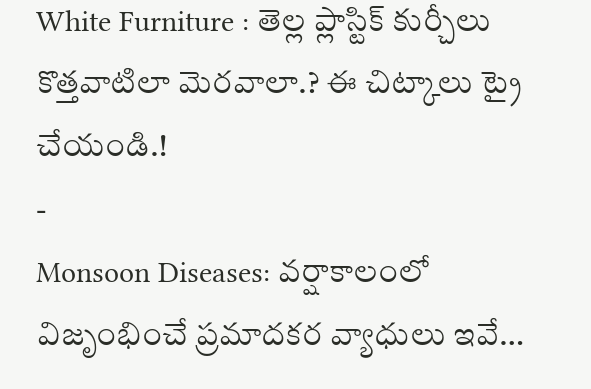White Furniture : తెల్ల ప్లాస్టిక్ కుర్చీలు కొత్తవాటిలా మెరవాలా.? ఈ చిట్కాలు ట్రై చేయండి.!
-
Monsoon Diseases: వర్షాకాలంలో విజృంభించే ప్రమాదకర వ్యాధులు ఇవే…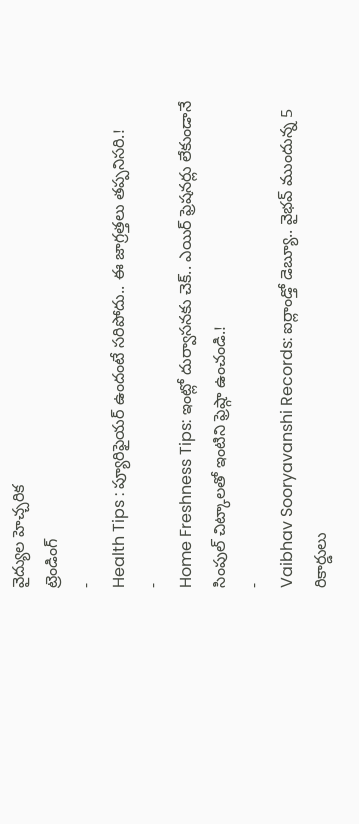వైద్యుల హెచ్చరిక
ట్రెండింగ్
-
Health Tips : ప్యూరిఫైయర్ ఉందంటే సరిపోదు.. ఈ జాగ్రత్తలు తప్పనిసరి.!
-
Home Freshness Tips: ఇంట్లో దుర్వాసనకు చెక్.. ఎయిర్ ఫ్రెషనర్లు లేకుండానే సింపుల్ చిట్కాలతో ఇంటిని ఫ్రెష్గా ఉంచండి.!
-
Vaibhav Sooryavanshi Records: ఐర్లాండ్తో డెబ్యూ.. వైభవ్ ముందున్న 5 రికార్డులు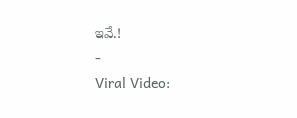ఇవే.!
-
Viral Video: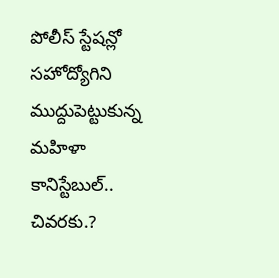పోలీస్ స్టేషన్లో సహోద్యోగిని ముద్దుపెట్టుకున్న మహిళా కానిస్టేబుల్.. చివరకు.?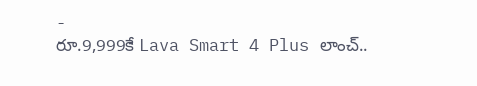-
రూ.9,999కే Lava Smart 4 Plus లాంచ్..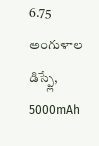6.75 అంగుళాల డిస్ప్లే, 5000mAh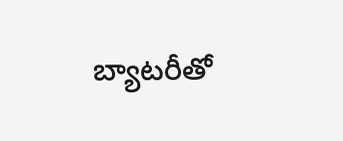బ్యాటరీతో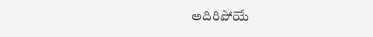అదిరిపోయే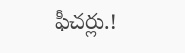ఫీచర్లు.!